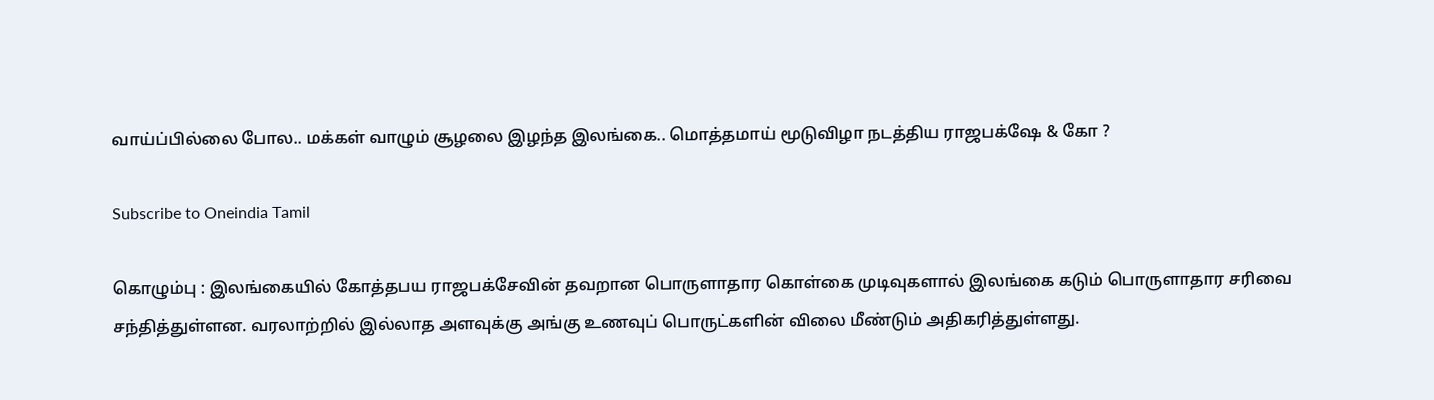வாய்ப்பில்லை போல.. மக்கள் வாழும் சூழலை இழந்த இலங்கை.. மொத்தமாய் மூடுவிழா நடத்திய ராஜபக்‌ஷே & கோ ?

Subscribe to Oneindia Tamil

கொழும்பு : இலங்கையில் கோத்தபய ராஜபக்சேவின் தவறான பொருளாதார கொள்கை முடிவுகளால் இலங்கை கடும் பொருளாதார சரிவை சந்தித்துள்ளன. வரலாற்றில் இல்லாத அளவுக்கு அங்கு உணவுப் பொருட்களின் விலை மீண்டும் அதிகரித்துள்ளது.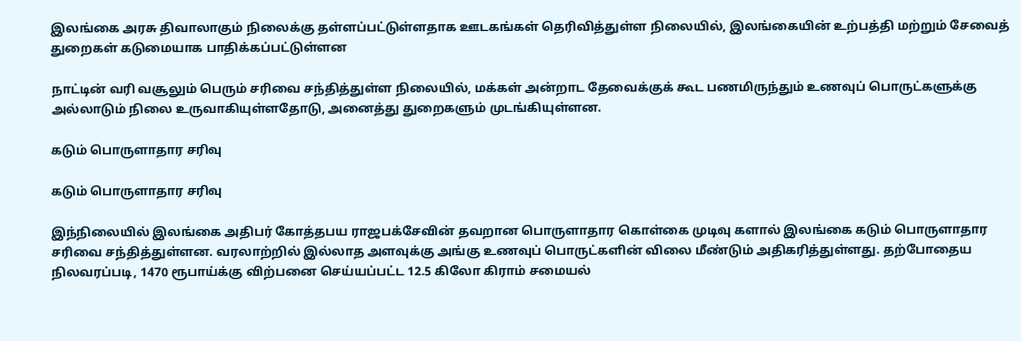இலங்கை அரசு திவாலாகும் நிலைக்கு தள்ளப்பட்டுள்ளதாக ஊடகங்கள் தெரிவித்துள்ள நிலையில், இலங்கையின் உற்பத்தி மற்றும் சேவைத் துறைகள் கடுமையாக பாதிக்கப்பட்டுள்ளன

நாட்டின் வரி வசூலும் பெரும் சரிவை சந்தித்துள்ள நிலையில், மக்கள் அன்றாட தேவைக்குக் கூட பணமிருந்தும் உணவுப் பொருட்களுக்கு அல்லாடும் நிலை உருவாகியுள்ளதோடு, அனைத்து துறைகளும் முடங்கியுள்ளன.

கடும் பொருளாதார சரிவு

கடும் பொருளாதார சரிவு

இந்நிலையில் இலங்கை அதிபர் கோத்தபய ராஜபக்சேவின் தவறான பொருளாதார கொள்கை முடிவு களால் இலங்கை கடும் பொருளாதார சரிவை சந்தித்துள்ளன. வரலாற்றில் இல்லாத அளவுக்கு அங்கு உணவுப் பொருட்களின் விலை மீண்டும் அதிகரித்துள்ளது. தற்போதைய நிலவரப்படி, 1470 ரூபாய்க்கு விற்பனை செய்யப்பட்ட 12.5 கிலோ கிராம் சமையல்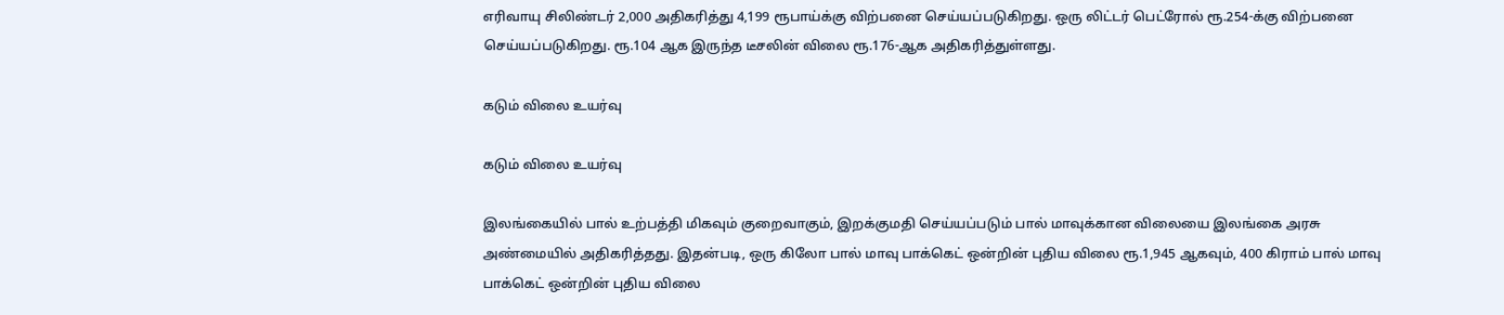எரிவாயு சிலிண்டர் 2,000 அதிகரித்து 4,199 ரூபாய்க்கு விற்பனை செய்யப்படுகிறது. ஒரு லிட்டர் பெட்ரோல் ரூ.254-க்கு விற்பனை செய்யப்படுகிறது. ரூ.104 ஆக இருந்த டீசலின் விலை ரூ.176-ஆக அதிகரித்துள்ளது.

கடும் விலை உயர்வு

கடும் விலை உயர்வு

இலங்கையில் பால் உற்பத்தி மிகவும் குறைவாகும், இறக்குமதி செய்யப்படும் பால் மாவுக்கான விலையை இலங்கை அரசு அண்மையில் அதிகரித்தது. இதன்படி, ஒரு கிலோ பால் மாவு பாக்கெட் ஒன்றின் புதிய விலை ரூ.1,945 ஆகவும், 400 கிராம் பால் மாவு பாக்கெட் ஒன்றின் புதிய விலை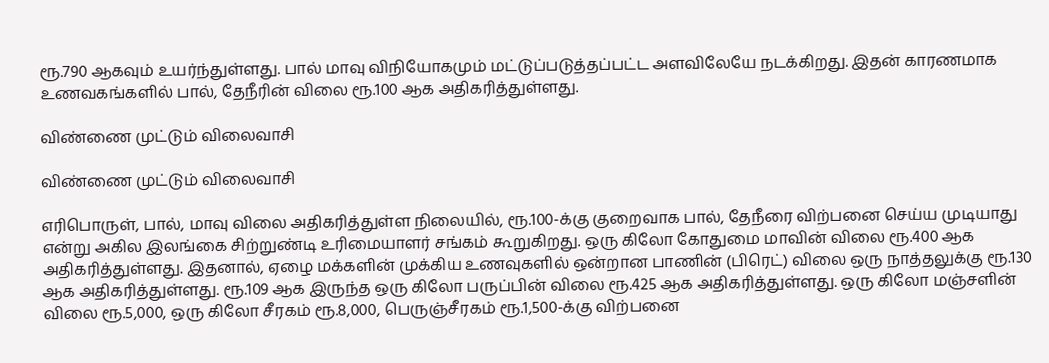ரூ.790 ஆகவும் உயர்ந்துள்ளது. பால் மாவு விநியோகமும் மட்டுப்படுத்தப்பட்ட அளவிலேயே நடக்கிறது. இதன் காரணமாக உணவகங்களில் பால், தேநீரின் விலை ரூ.100 ஆக அதிகரித்துள்ளது.

விண்ணை முட்டும் விலைவாசி

விண்ணை முட்டும் விலைவாசி

எரிபொருள், பால், மாவு விலை அதிகரித்துள்ள நிலையில், ரூ.100-க்கு குறைவாக பால், தேநீரை விற்பனை செய்ய முடியாது என்று அகில இலங்கை சிற்றுண்டி உரிமையாளர் சங்கம் கூறுகிறது. ஒரு கிலோ கோதுமை மாவின் விலை ரூ.400 ஆக அதிகரித்துள்ளது. இதனால், ஏழை மக்களின் முக்கிய உணவுகளில் ஒன்றான பாணின் (பிரெட்) விலை ஒரு நாத்தலுக்கு ரூ.130 ஆக அதிகரித்துள்ளது. ரூ.109 ஆக இருந்த ஒரு கிலோ பருப்பின் விலை ரூ.425 ஆக அதிகரித்துள்ளது. ஒரு கிலோ மஞ்சளின் விலை ரூ.5,000, ஒரு கிலோ சீரகம் ரூ.8,000, பெருஞ்சீரகம் ரூ.1,500-க்கு விற்பனை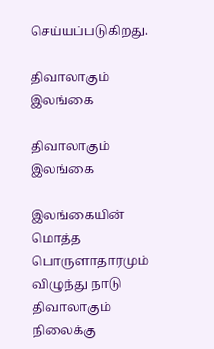செய்யப்படுகிறது.

திவாலாகும் இலங்கை

திவாலாகும் இலங்கை

இலங்கையின் மொத்த பொருளாதாரமும் விழுந்து நாடு திவாலாகும் நிலைக்கு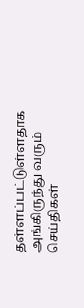தள்ளப்பட்டுள்ளதாக அங்கிருந்து வரும் செய்திகள்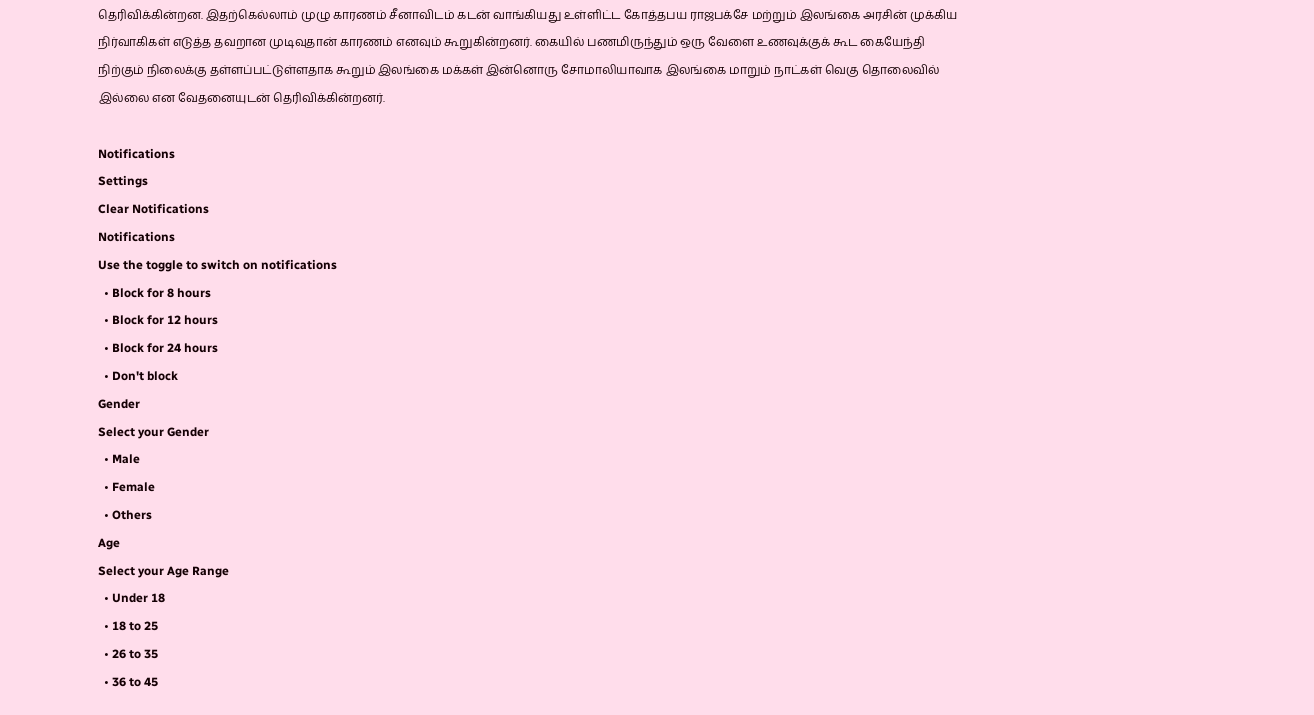தெரிவிக்கின்றன. இதற்கெல்லாம் முழு காரணம் சீனாவிடம் கடன் வாங்கியது உள்ளிட்ட கோத்தபய ராஜபக்சே மற்றும் இலங்கை அரசின் முக்கிய நிர்வாகிகள் எடுத்த தவறான முடிவுதான் காரணம் எனவும் கூறுகின்றனர். கையில் பணமிருந்தும் ஒரு வேளை உணவுக்குக் கூட கையேந்தி நிற்கும் நிலைக்கு தள்ளப்பட்டுள்ளதாக கூறும் இலங்கை மக்கள் இன்னொரு சோமாலியாவாக இலங்கை மாறும் நாட்கள் வெகு தொலைவில் இல்லை என வேதனையுடன் தெரிவிக்கின்றனர்.

Notifications
Settings
Clear Notifications
Notifications
Use the toggle to switch on notifications
  • Block for 8 hours
  • Block for 12 hours
  • Block for 24 hours
  • Don't block
Gender
Select your Gender
  • Male
  • Female
  • Others
Age
Select your Age Range
  • Under 18
  • 18 to 25
  • 26 to 35
  • 36 to 45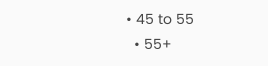• 45 to 55
  • 55+